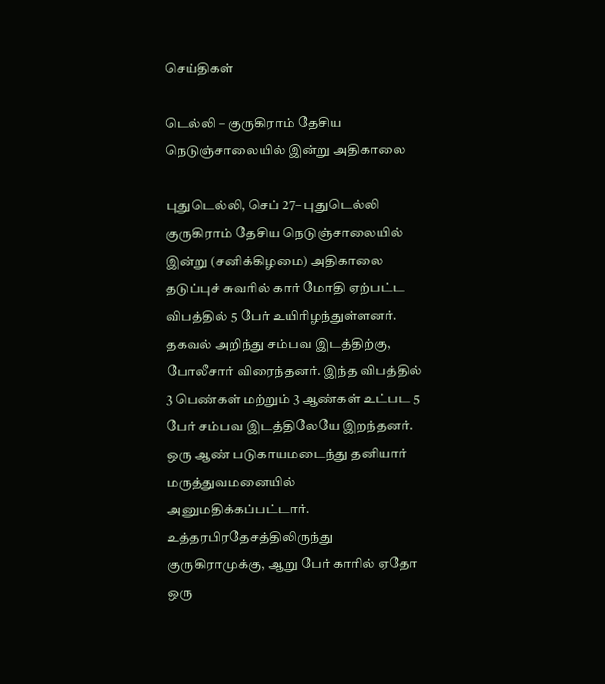செய்திகள்

டெல்லி – குருகிராம் தேசிய நெடுஞ்சாலையில் இன்று அதிகாலை

புதுடெல்லி, செப் 27– புதுடெல்லி குருகிராம் தேசிய நெடுஞ்சாலையில் இன்று (சனிக்கிழமை) அதிகாலை தடுப்புச் சுவரில் கார் மோதி ஏற்பட்ட விபத்தில் 5 பேர் உயிரிழந்துள்ளனர். தகவல் அறிந்து சம்பவ இடத்திற்கு, போலீசார் விரைந்தனர். இந்த விபத்தில் 3 பெண்கள் மற்றும் 3 ஆண்கள் உட்பட 5 பேர் சம்பவ இடத்திலேயே இறந்தனர். ஒரு ஆண் படுகாயமடைந்து தனியார் மருத்துவமனையில் அனுமதிக்கப்பட்டார். உத்தரபிரதேசத்திலிருந்து குருகிராமுக்கு, ஆறு பேர் காரில் ஏதோ ஒரு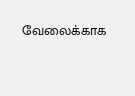வேலைக்காக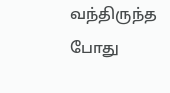வந்திருந்த போது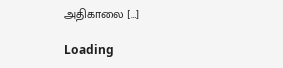அதிகாலை […]

Loading